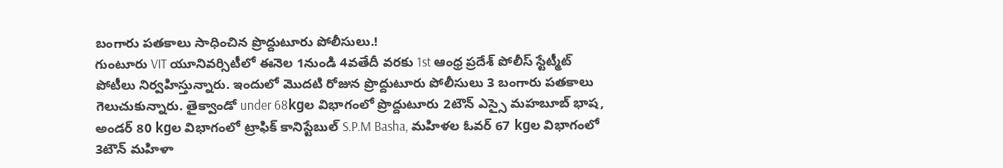బంగారు పతకాలు సాధించిన ప్రొద్దుటూరు పోలీసులు.!
గుంటూరు VIT యూనివర్సిటీలో ఈనెల 1నుండి 4వతేదీ వరకు 1st ఆంధ్ర ప్రదేశ్ పోలీస్ స్టేట్మీట్ పోటీలు నిర్వహిస్తున్నారు. ఇందులో మొదటి రోజున ప్రొద్దుటూరు పోలీసులు 3 బంగారు పతకాలు గెలుచుకున్నారు. తైక్వాండో under 68kgల విభాగంలో ప్రొద్దుటూరు 2టౌన్ ఎస్సై మహబూబ్ భాష, అండర్ 80 kgల విభాగంలో ట్రాఫిక్ కానిస్టేబుల్ S.P.M Basha, మహిళల ఓవర్ 67 kgల విభాగంలో 3టౌన్ మహిళా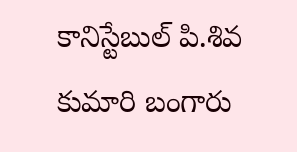కానిస్టేబుల్ పి.శివ కుమారి బంగారు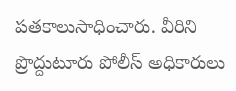పతకాలుసాధించారు. వీరిని ప్రొద్దుటూరు పోలీస్ అధికారులు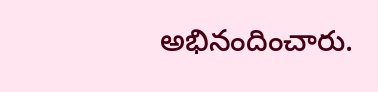అభినందించారు.